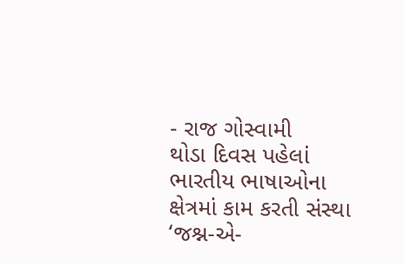- રાજ ગોસ્વામી
થોડા દિવસ પહેલાં ભારતીય ભાષાઓના ક્ષેત્રમાં કામ કરતી સંસ્થા ‘જશ્ન-એ-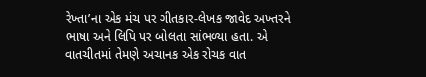રેખ્તા’ના એક મંચ પર ગીતકાર-લેખક જાવેદ અખ્તરને ભાષા અને લિપિ પર બોલતા સાંભળ્યા હતા. એ વાતચીતમાં તેમણે અચાનક એક રોચક વાત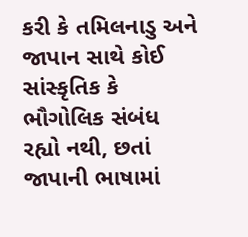કરી કે તમિલનાડુ અને જાપાન સાથે કોઈ સાંસ્કૃતિક કે ભૌગોલિક સંબંધ રહ્યો નથી, છતાં જાપાની ભાષામાં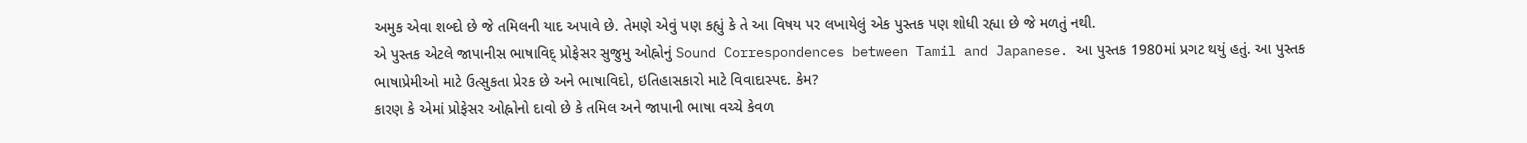અમુક એવા શબ્દો છે જે તમિલની યાદ અપાવે છે. તેમણે એવું પણ કહ્યું કે તે આ વિષય પર લખાયેલું એક પુસ્તક પણ શોધી રહ્યા છે જે મળતું નથી.
એ પુસ્તક એટલે જાપાનીસ ભાષાવિદ્ પ્રોફેસર સુજુમુ ઓહ્નોનું Sound Correspondences between Tamil and Japanese. આ પુસ્તક 1980માં પ્રગટ થયું હતું. આ પુસ્તક ભાષાપ્રેમીઓ માટે ઉત્સુકતા પ્રેરક છે અને ભાષાવિદો, ઇતિહાસકારો માટે વિવાદાસ્પદ. કેમ?
કારણ કે એમાં પ્રોફેસર ઓહ્નોનો દાવો છે કે તમિલ અને જાપાની ભાષા વચ્ચે કેવળ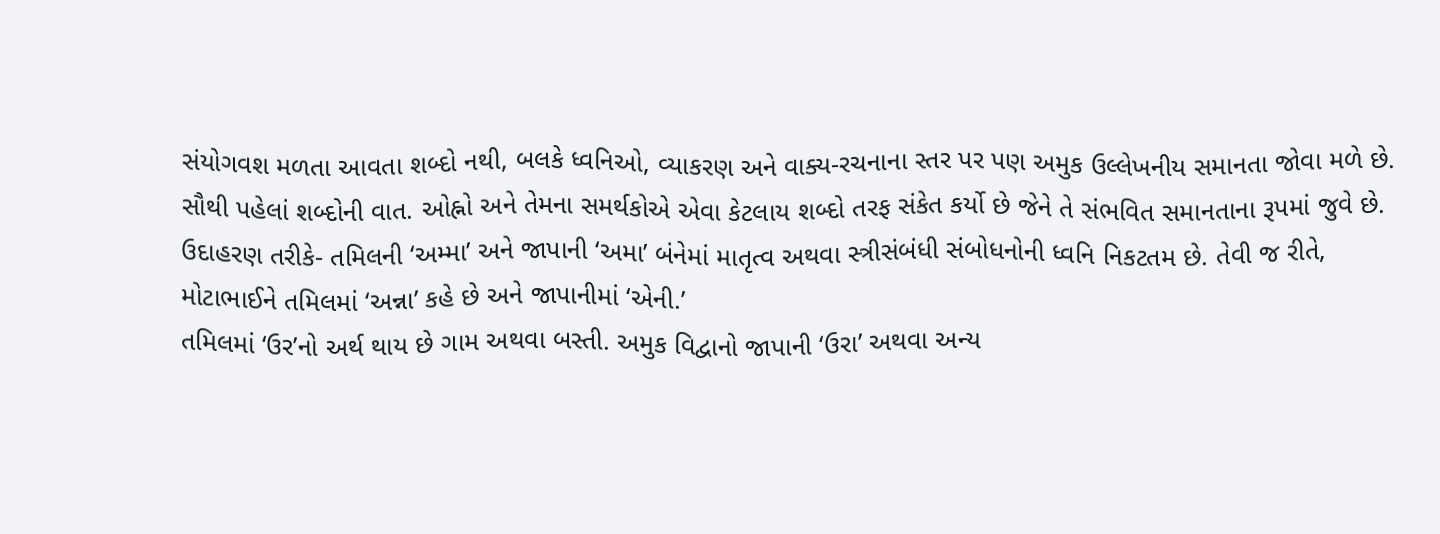સંયોગવશ મળતા આવતા શબ્દો નથી, બલકે ધ્વનિઓ, વ્યાકરણ અને વાક્ય-રચનાના સ્તર પર પણ અમુક ઉલ્લેખનીય સમાનતા જોવા મળે છે.
સૌથી પહેલાં શબ્દોની વાત. ઓહ્નો અને તેમના સમર્થકોએ એવા કેટલાય શબ્દો તરફ સંકેત કર્યો છે જેને તે સંભવિત સમાનતાના રૂપમાં જુવે છે. ઉદાહરણ તરીકે- તમિલની ‘અમ્મા’ અને જાપાની ‘અમા’ બંનેમાં માતૃત્વ અથવા સ્ત્રીસંબંધી સંબોધનોની ધ્વનિ નિકટતમ છે. તેવી જ રીતે, મોટાભાઈને તમિલમાં ‘અન્ના’ કહે છે અને જાપાનીમાં ‘એની.’
તમિલમાં ‘ઉર’નો અર્થ થાય છે ગામ અથવા બસ્તી. અમુક વિદ્વાનો જાપાની ‘ઉરા’ અથવા અન્ય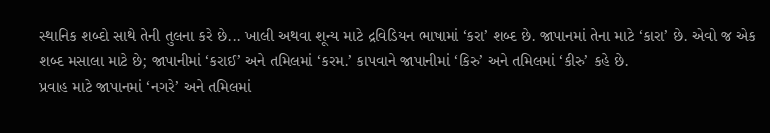સ્થાનિક શબ્દો સાથે તેની તુલના કરે છે... ખાલી અથવા શૂન્ય માટે દ્રવિડિયન ભાષામાં ‘કરા’ શબ્દ છે. જાપાનમાં તેના માટે ‘કારા’ છે. એવો જ એક શબ્દ મસાલા માટે છે; જાપાનીમાં ‘કરાઈ’ અને તમિલમાં ‘કરમ.’ કાપવાને જાપાનીમાં ‘કિરુ’ અને તમિલમાં ‘કીરુ’ કહે છે.
પ્રવાહ માટે જાપાનમાં ‘નગરે’ અને તમિલમાં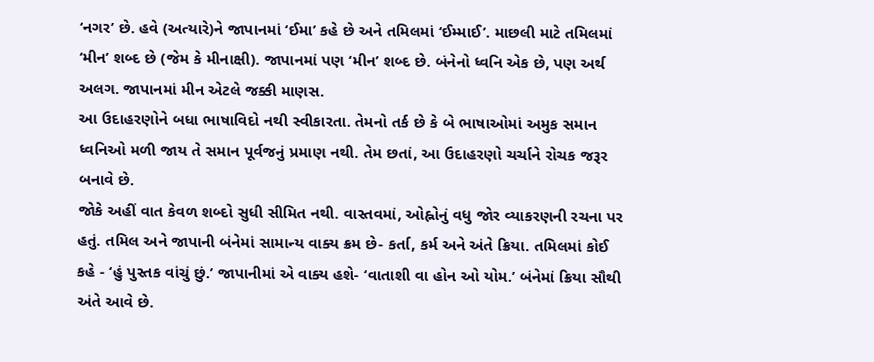‘નગર’ છે. હવે (અત્યારે)ને જાપાનમાં ‘ઈમા’ કહે છે અને તમિલમાં ‘ઈમ્માઈ’. માછલી માટે તમિલમાં ‘મીન’ શબ્દ છે (જેમ કે મીનાક્ષી). જાપાનમાં પણ ‘મીન’ શબ્દ છે. બંનેનો ધ્વનિ એક છે, પણ અર્થ અલગ. જાપાનમાં મીન એટલે જક્કી માણસ.
આ ઉદાહરણોને બધા ભાષાવિદો નથી સ્વીકારતા. તેમનો તર્ક છે કે બે ભાષાઓમાં અમુક સમાન ધ્વનિઓ મળી જાય તે સમાન પૂર્વજનું પ્રમાણ નથી. તેમ છતાં, આ ઉદાહરણો ચર્ચાને રોચક જરૂર બનાવે છે.
જોકે અહીં વાત કેવળ શબ્દો સુધી સીમિત નથી. વાસ્તવમાં, ઓહ્નોનું વધુ જોર વ્યાકરણની રચના પર હતું. તમિલ અને જાપાની બંનેમાં સામાન્ય વાક્ય ક્રમ છે- કર્તા, કર્મ અને અંતે ક્રિયા. તમિલમાં કોઈ કહે - ‘હું પુસ્તક વાંચું છું.’ જાપાનીમાં એ વાક્ય હશે- ‘વાતાશી વા હોન ઓ યોમ.’ બંનેમાં ક્રિયા સૌથી અંતે આવે છે.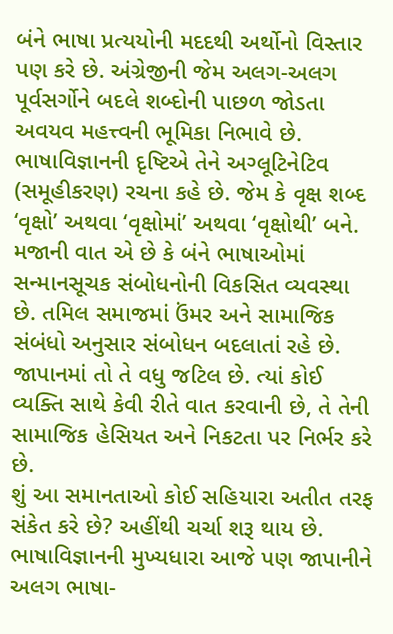બંને ભાષા પ્રત્યયોની મદદથી અર્થોનો વિસ્તાર પણ કરે છે. અંગ્રેજીની જેમ અલગ-અલગ પૂર્વસર્ગોને બદલે શબ્દોની પાછળ જોડતા અવયવ મહત્ત્વની ભૂમિકા નિભાવે છે.
ભાષાવિજ્ઞાનની દૃષ્ટિએ તેને અગ્લૂટિનેટિવ (સમૂહીકરણ) રચના કહે છે. જેમ કે વૃક્ષ શબ્દ ‘વૃક્ષો’ અથવા ‘વૃક્ષોમાં’ અથવા ‘વૃક્ષોથી’ બને. મજાની વાત એ છે કે બંને ભાષાઓમાં સન્માનસૂચક સંબોધનોની વિકસિત વ્યવસ્થા છે. તમિલ સમાજમાં ઉંમર અને સામાજિક સંબંધો અનુસાર સંબોધન બદલાતાં રહે છે. જાપાનમાં તો તે વધુ જટિલ છે. ત્યાં કોઈ વ્યક્તિ સાથે કેવી રીતે વાત કરવાની છે, તે તેની સામાજિક હેસિયત અને નિકટતા પર નિર્ભર કરે છે.
શું આ સમાનતાઓ કોઈ સહિયારા અતીત તરફ સંકેત કરે છે? અહીંથી ચર્ચા શરૂ થાય છે. ભાષાવિજ્ઞાનની મુખ્યધારા આજે પણ જાપાનીને અલગ ભાષા-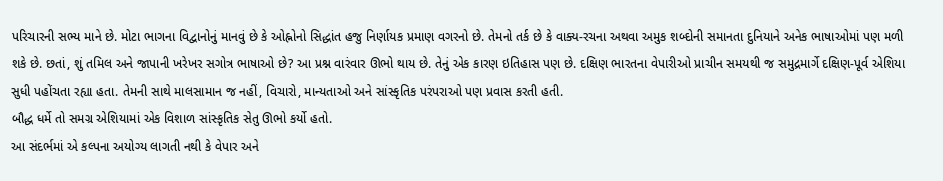પરિચારની સભ્ય માને છે. મોટા ભાગના વિદ્વાનોનું માનવું છે કે ઓહ્નોનો સિદ્ધાંત હજુ નિર્ણાયક પ્રમાણ વગરનો છે. તેમનો તર્ક છે કે વાક્ય-રચના અથવા અમુક શબ્દોની સમાનતા દુનિયાને અનેક ભાષાઓમાં પણ મળી શકે છે. છતાં, શું તમિલ અને જાપાની ખરેખર સગોત્ર ભાષાઓ છે? આ પ્રશ્ન વારંવાર ઊભો થાય છે. તેનું એક કારણ ઇતિહાસ પણ છે. દક્ષિણ ભારતના વેપારીઓ પ્રાચીન સમયથી જ સમુદ્રમાર્ગે દક્ષિણ-પૂર્વ એશિયા સુધી પહોંચતા રહ્યા હતા. તેમની સાથે માલસામાન જ નહીં, વિચારો, માન્યતાઓ અને સાંસ્કૃતિક પરંપરાઓ પણ પ્રવાસ કરતી હતી.
બૌદ્ધ ધર્મે તો સમગ્ર એશિયામાં એક વિશાળ સાંસ્કૃતિક સેતુ ઊભો કર્યો હતો.
આ સંદર્ભમાં એ કલ્પના અયોગ્ય લાગતી નથી કે વેપાર અને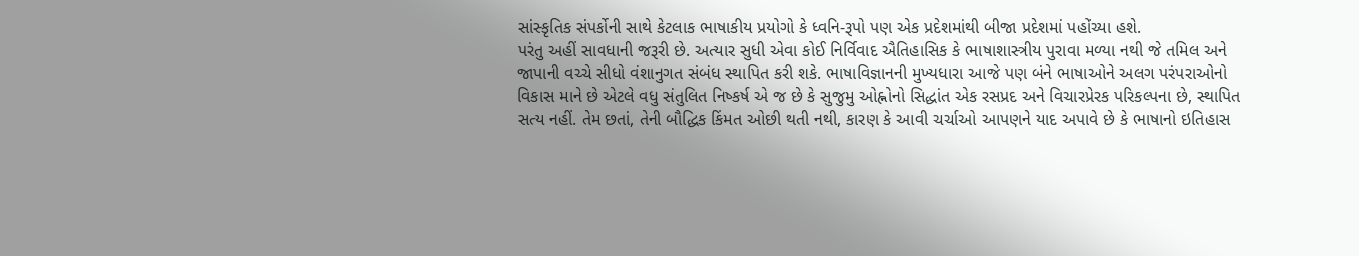સાંસ્કૃતિક સંપર્કોની સાથે કેટલાક ભાષાકીય પ્રયોગો કે ધ્વનિ-રૂપો પણ એક પ્રદેશમાંથી બીજા પ્રદેશમાં પહોંચ્યા હશે.
પરંતુ અહીં સાવધાની જરૂરી છે. અત્યાર સુધી એવા કોઈ નિર્વિવાદ ઐતિહાસિક કે ભાષાશાસ્ત્રીય પુરાવા મળ્યા નથી જે તમિલ અને જાપાની વચ્ચે સીધો વંશાનુગત સંબંધ સ્થાપિત કરી શકે. ભાષાવિજ્ઞાનની મુખ્યધારા આજે પણ બંને ભાષાઓને અલગ પરંપરાઓનો વિકાસ માને છે એટલે વધુ સંતુલિત નિષ્કર્ષ એ જ છે કે સુજુમુ ઓહ્નોનો સિદ્ધાંત એક રસપ્રદ અને વિચારપ્રેરક પરિકલ્પના છે, સ્થાપિત સત્ય નહીં. તેમ છતાં, તેની બૌદ્ધિક કિંમત ઓછી થતી નથી, કારણ કે આવી ચર્ચાઓ આપણને યાદ અપાવે છે કે ભાષાનો ઇતિહાસ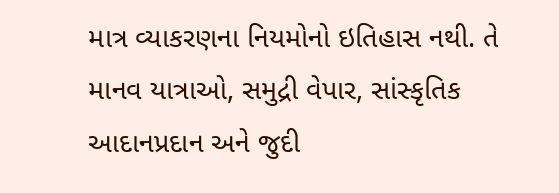માત્ર વ્યાકરણના નિયમોનો ઇતિહાસ નથી. તે માનવ યાત્રાઓ, સમુદ્રી વેપાર, સાંસ્કૃતિક આદાનપ્રદાન અને જુદી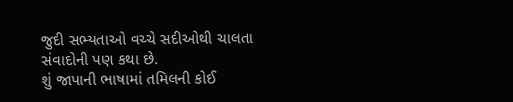જુદી સભ્યતાઓ વચ્ચે સદીઓથી ચાલતા સંવાદોની પણ કથા છે.
શું જાપાની ભાષામાં તમિલની કોઈ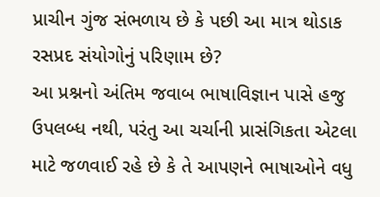પ્રાચીન ગુંજ સંભળાય છે કે પછી આ માત્ર થોડાક રસપ્રદ સંયોગોનું પરિણામ છે?
આ પ્રશ્નનો અંતિમ જવાબ ભાષાવિજ્ઞાન પાસે હજુ ઉપલબ્ધ નથી, પરંતુ આ ચર્ચાની પ્રાસંગિકતા એટલા માટે જળવાઈ રહે છે કે તે આપણને ભાષાઓને વધુ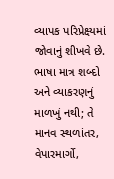વ્યાપક પરિપ્રેક્ષ્યમાં જોવાનું શીખવે છે. ભાષા માત્ર શબ્દો અને વ્યાકરણનું માળખું નથી; તે માનવ સ્થળાંતર, વેપારમાર્ગો,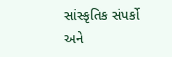સાંસ્કૃતિક સંપર્કો અને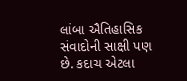લાંબા ઐતિહાસિક સંવાદોની સાક્ષી પણ છે. કદાચ એટલા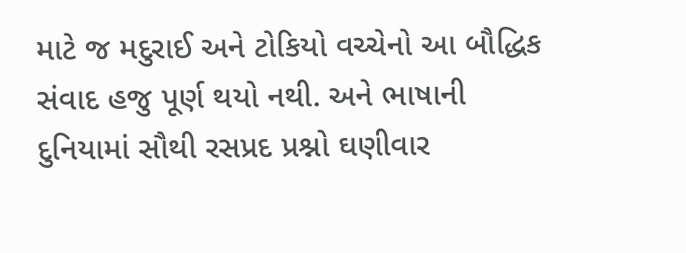માટે જ મદુરાઈ અને ટોકિયો વચ્ચેનો આ બૌદ્ધિક સંવાદ હજુ પૂર્ણ થયો નથી. અને ભાષાની દુનિયામાં સૌથી રસપ્રદ પ્રશ્નો ઘણીવાર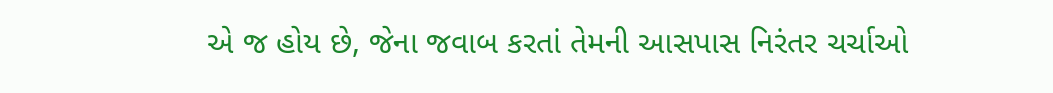એ જ હોય છે, જેના જવાબ કરતાં તેમની આસપાસ નિરંતર ચર્ચાઓ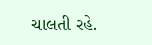ચાલતી રહે.